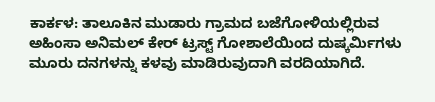ಕಾರ್ಕಳ: ತಾಲೂಕಿನ ಮುಡಾರು ಗ್ರಾಮದ ಬಜೆಗೋಳಿಯಲ್ಲಿರುವ ಅಹಿಂಸಾ ಅನಿಮಲ್ ಕೇರ್ ಟ್ರಸ್ಟ್ ಗೋಶಾಲೆಯಿಂದ ದುಷ್ಕರ್ಮಿಗಳು ಮೂರು ದನಗಳನ್ನು ಕಳವು ಮಾಡಿರುವುದಾಗಿ ವರದಿಯಾಗಿದೆ.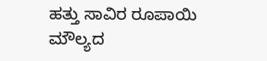ಹತ್ತು ಸಾವಿರ ರೂಪಾಯಿ ಮೌಲ್ಯದ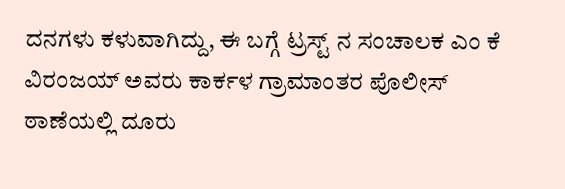ದನಗಳು ಕಳುವಾಗಿದ್ದು, ಈ ಬಗ್ಗೆ ಟ್ರಸ್ಟ್ ನ ಸಂಚಾಲಕ ಎಂ ಕೆ ವಿರಂಜಯ್ ಅವರು ಕಾರ್ಕಳ ಗ್ರಾಮಾಂತರ ಪೊಲೀಸ್ ಠಾಣೆಯಲ್ಲಿ ದೂರು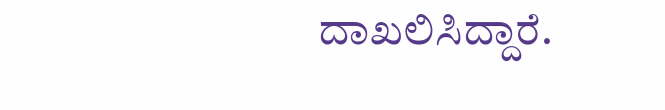ದಾಖಲಿಸಿದ್ದಾರೆ.